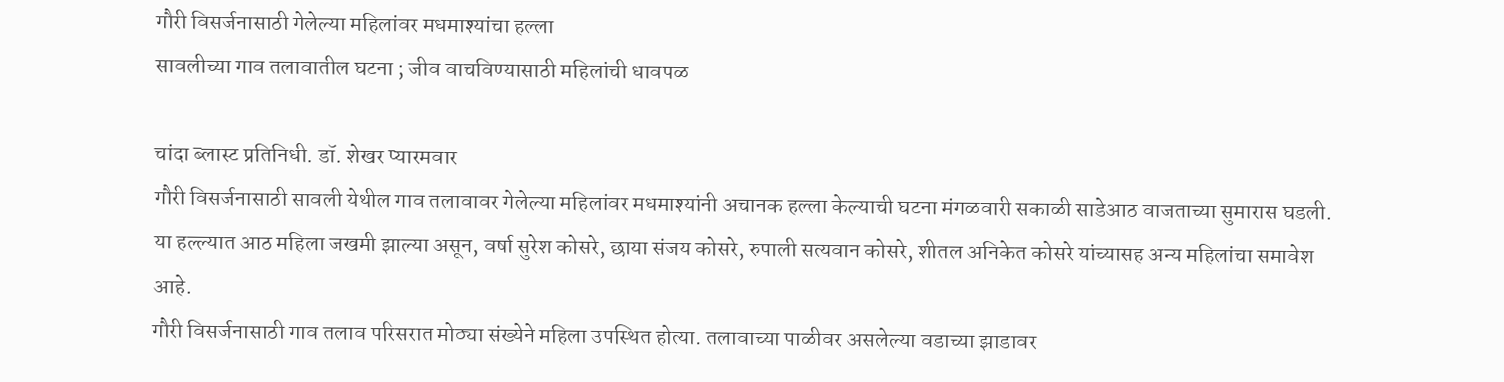गौरी विसर्जनासाठी गेलेल्या महिलांवर मधमाश्यांचा हल्ला
सावलीच्या गाव तलावातील घटना ; जीव वाचविण्यासाठी महिलांची धावपळ

चांदा ब्लास्ट प्रतिनिधी. डॉ. शेखर प्यारमवार
गौरी विसर्जनासाठी सावली येथील गाव तलावावर गेलेल्या महिलांवर मधमाश्यांनी अचानक हल्ला केल्याची घटना मंगळवारी सकाळी साडेआठ वाजताच्या सुमारास घडली. या हल्ल्यात आठ महिला जखमी झाल्या असून, वर्षा सुरेश कोसरे, छाया संजय कोसरे, रुपाली सत्यवान कोसरे, शीतल अनिकेत कोसरे यांच्यासह अन्य महिलांचा समावेश आहे.
गौरी विसर्जनासाठी गाव तलाव परिसरात मोठ्या संख्येने महिला उपस्थित होत्या. तलावाच्या पाळीवर असलेल्या वडाच्या झाडावर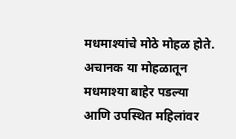मधमाश्यांचे मोठे मोहळ होते. अचानक या मोहळातून मधमाश्या बाहेर पडल्या आणि उपस्थित महिलांवर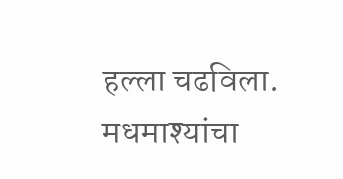हल्ला चढविला. मधमाश्यांचा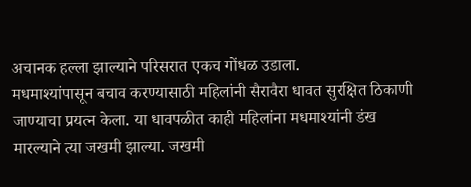अचानक हल्ला झाल्याने परिसरात एकच गोंधळ उडाला.
मधमाश्यांपासून बचाव करण्यासाठी महिलांनी सैरावैरा धावत सुरक्षित ठिकाणी जाण्याचा प्रयत्न केला. या धावपळीत काही महिलांना मधमाश्यांनी डंख मारल्याने त्या जखमी झाल्या. जखमी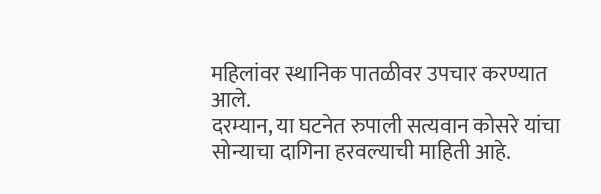महिलांवर स्थानिक पातळीवर उपचार करण्यात आले.
दरम्यान, या घटनेत रुपाली सत्यवान कोसरे यांचा सोन्याचा दागिना हरवल्याची माहिती आहे.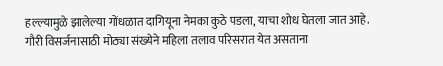हल्ल्यामुळे झालेल्या गोंधळात दागियूना नेमका कुठे पडला, याचा शोध घेतला जात आहे.
गौरी विसर्जनासाठी मोठ्या संख्येने महिला तलाव परिसरात येत असताना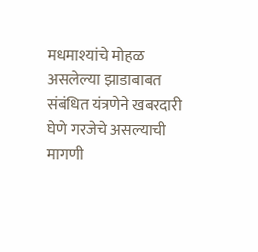मधमाश्यांचे मोहळ असलेल्या झाडाबाबत संबंधित यंत्रणेने खबरदारी घेणे गरजेचे असल्याची मागणी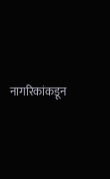नागरिकांकडून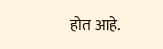होत आहे.